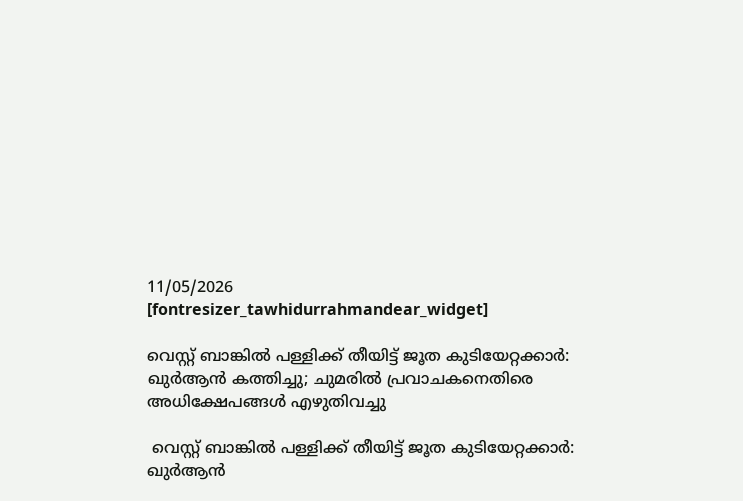11/05/2026
[fontresizer_tawhidurrahmandear_widget]

വെസ്റ്റ് ബാങ്കിൽ പള്ളിക്ക് തീയിട്ട് ജൂത കുടിയേറ്റക്കാർ: ഖുർആൻ കത്തിച്ചു; ചുമരിൽ പ്രവാചകനെതിരെ അധിക്ഷേപങ്ങൾ എഴുതിവച്ചു

 വെസ്റ്റ് ബാങ്കിൽ പള്ളിക്ക് തീയിട്ട് ജൂത കുടിയേറ്റക്കാർ: ഖുർആൻ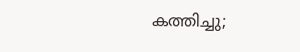കത്തിച്ചു;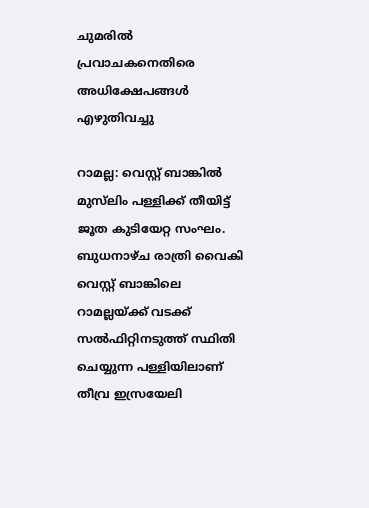ചുമരിൽ പ്രവാചകനെതിരെ അധിക്ഷേപങ്ങൾ എഴുതിവച്ചു

റാമല്ല: വെസ്റ്റ് ബാങ്കില്‍ മുസ്‌ലിം പള്ളിക്ക് തീയിട്ട് ജൂത കുടിയേറ്റ സംഘം. ബുധനാഴ്ച രാത്രി വൈകി വെസ്റ്റ് ബാങ്കിലെ റാമല്ലയ്ക്ക് വടക്ക് സല്‍ഫിറ്റിനടുത്ത് സ്ഥിതി ചെയ്യുന്ന പള്ളിയിലാണ് തീവ്ര ഇസ്രയേലി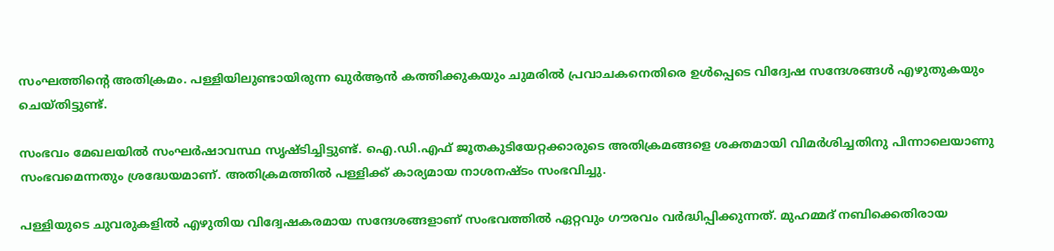സംഘത്തിന്റെ അതിക്രമം. പള്ളിയിലുണ്ടായിരുന്ന ഖുര്‍ആന്‍ കത്തിക്കുകയും ചുമരില്‍ പ്രവാചകനെതിരെ ഉള്‍പ്പെടെ വിദ്വേഷ സന്ദേശങ്ങള്‍ എഴുതുകയും ചെയ്തിട്ടുണ്ട്.

സംഭവം മേഖലയില്‍ സംഘര്‍ഷാവസ്ഥ സൃഷ്ടിച്ചിട്ടുണ്ട്. ഐ.ഡി.എഫ് ജൂതകുടിയേറ്റക്കാരുടെ അതിക്രമങ്ങളെ ശക്തമായി വിമര്‍ശിച്ചതിനു പിന്നാലെയാണു സംഭവമെന്നതും ശ്രദ്ധേയമാണ്. അതിക്രമത്തില്‍ പള്ളിക്ക് കാര്യമായ നാശനഷ്ടം സംഭവിച്ചു.

പള്ളിയുടെ ചുവരുകളില്‍ എഴുതിയ വിദ്വേഷകരമായ സന്ദേശങ്ങളാണ് സംഭവത്തില്‍ ഏറ്റവും ഗൗരവം വര്‍ദ്ധിപ്പിക്കുന്നത്. മുഹമ്മദ് നബിക്കെതിരായ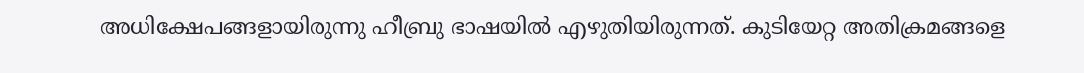അധിക്ഷേപങ്ങളായിരുന്നു ഹീബ്രു ഭാഷയില്‍ എഴുതിയിരുന്നത്. കുടിയേറ്റ അതിക്രമങ്ങളെ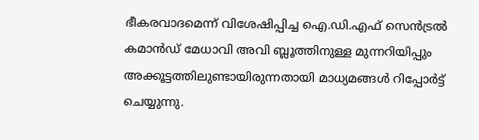ഭീകരവാദമെന്ന് വിശേഷിപ്പിച്ച ഐ.ഡി.എഫ് സെന്‍ട്രല്‍ കമാന്‍ഡ് മേധാവി അവി ബ്ലൂത്തിനുള്ള മുന്നറിയിപ്പും അക്കൂട്ടത്തിലുണ്ടായിരുന്നതായി മാധ്യമങ്ങള്‍ റിപ്പോര്‍ട്ട് ചെയ്യുന്നു.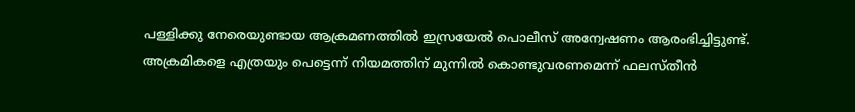പള്ളിക്കു നേരെയുണ്ടായ ആക്രമണത്തില്‍ ഇസ്രയേല്‍ പൊലീസ് അന്വേഷണം ആരംഭിച്ചിട്ടുണ്ട്. അക്രമികളെ എത്രയും പെട്ടെന്ന് നിയമത്തിന് മുന്നില്‍ കൊണ്ടുവരണമെന്ന് ഫലസ്തീന്‍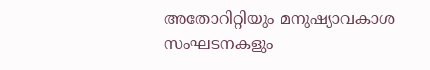അതോറിറ്റിയും മനുഷ്യാവകാശ സംഘടനകളും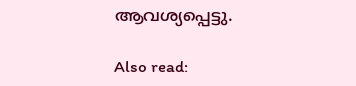ആവശ്യപ്പെട്ടു.

Also read: